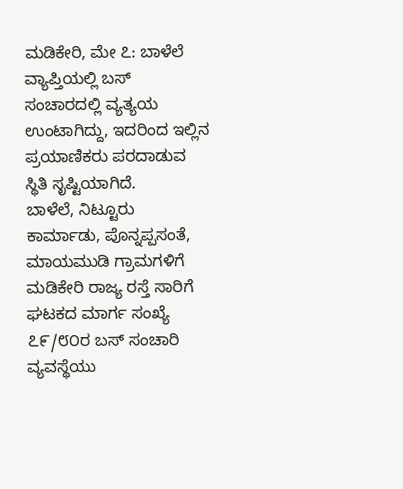ಮಡಿಕೇರಿ, ಮೇ ೭: ಬಾಳೆಲೆ ವ್ಯಾಪ್ತಿಯಲ್ಲಿ ಬಸ್ ಸಂಚಾರದಲ್ಲಿ ವ್ಯತ್ಯಯ ಉಂಟಾಗಿದ್ದು, ಇದರಿಂದ ಇಲ್ಲಿನ ಪ್ರಯಾಣಿಕರು ಪರದಾಡುವ ಸ್ಥಿತಿ ಸೃಷ್ಟಿಯಾಗಿದೆ.
ಬಾಳೆಲೆ, ನಿಟ್ಟೂರು ಕಾರ್ಮಾಡು, ಪೊನ್ನಪ್ಪಸಂತೆ, ಮಾಯಮುಡಿ ಗ್ರಾಮಗಳಿಗೆ ಮಡಿಕೇರಿ ರಾಜ್ಯ ರಸ್ತೆ ಸಾರಿಗೆ ಘಟಕದ ಮಾರ್ಗ ಸಂಖ್ಯೆ ೭೯/೮೦ರ ಬಸ್ ಸಂಚಾರಿ ವ್ಯವಸ್ಥೆಯು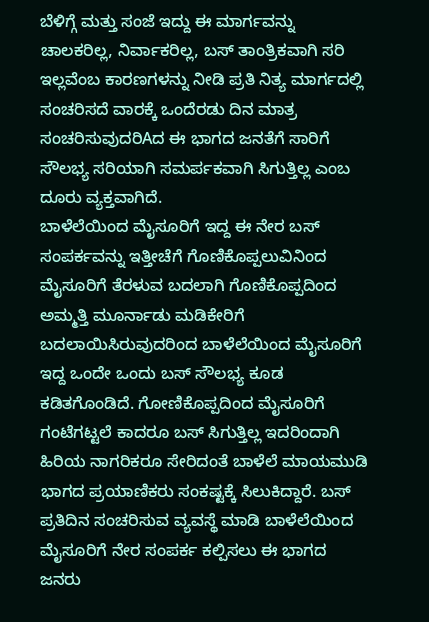ಬೆಳಿಗ್ಗೆ ಮತ್ತು ಸಂಜೆ ಇದ್ದು ಈ ಮಾರ್ಗವನ್ನು ಚಾಲಕರಿಲ್ಲ, ನಿರ್ವಾಕರಿಲ್ಲ, ಬಸ್ ತಾಂತ್ರಿಕವಾಗಿ ಸರಿ ಇಲ್ಲವೆಂಬ ಕಾರಣಗಳನ್ನು ನೀಡಿ ಪ್ರತಿ ನಿತ್ಯ ಮಾರ್ಗದಲ್ಲಿ ಸಂಚರಿಸದೆ ವಾರಕ್ಕೆ ಒಂದೆರಡು ದಿನ ಮಾತ್ರ ಸಂಚರಿಸುವುದರಿAದ ಈ ಭಾಗದ ಜನತೆಗೆ ಸಾರಿಗೆ ಸೌಲಭ್ಯ ಸರಿಯಾಗಿ ಸಮರ್ಪಕವಾಗಿ ಸಿಗುತ್ತಿಲ್ಲ ಎಂಬ ದೂರು ವ್ಯಕ್ತವಾಗಿದೆ.
ಬಾಳೆಲೆಯಿಂದ ಮೈಸೂರಿಗೆ ಇದ್ದ ಈ ನೇರ ಬಸ್ ಸಂಪರ್ಕವನ್ನು ಇತ್ತೀಚೆಗೆ ಗೊಣಿಕೊಪ್ಪಲುವಿನಿಂದ ಮೈಸೂರಿಗೆ ತೆರಳುವ ಬದಲಾಗಿ ಗೊಣಿಕೊಪ್ಪದಿಂದ ಅಮ್ಮತ್ತಿ ಮೂರ್ನಾಡು ಮಡಿಕೇರಿಗೆ ಬದಲಾಯಿಸಿರುವುದರಿಂದ ಬಾಳೆಲೆಯಿಂದ ಮೈಸೂರಿಗೆ ಇದ್ದ ಒಂದೇ ಒಂದು ಬಸ್ ಸೌಲಭ್ಯ ಕೂಡ ಕಡಿತಗೊಂಡಿದೆ. ಗೋಣಿಕೊಪ್ಪದಿಂದ ಮೈಸೂರಿಗೆ ಗಂಟೆಗಟ್ಟಲೆ ಕಾದರೂ ಬಸ್ ಸಿಗುತ್ತಿಲ್ಲ ಇದರಿಂದಾಗಿ ಹಿರಿಯ ನಾಗರಿಕರೂ ಸೇರಿದಂತೆ ಬಾಳೆಲೆ ಮಾಯಮುಡಿ ಭಾಗದ ಪ್ರಯಾಣಿಕರು ಸಂಕಷ್ಟಕ್ಕೆ ಸಿಲುಕಿದ್ದಾರೆ. ಬಸ್ ಪ್ರತಿದಿನ ಸಂಚರಿಸುವ ವ್ಯವಸ್ಥೆ ಮಾಡಿ ಬಾಳೆಲೆಯಿಂದ ಮೈಸೂರಿಗೆ ನೇರ ಸಂಪರ್ಕ ಕಲ್ಪಿಸಲು ಈ ಭಾಗದ ಜನರು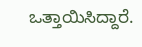ಒತ್ತಾಯಿಸಿದ್ದಾರೆ.